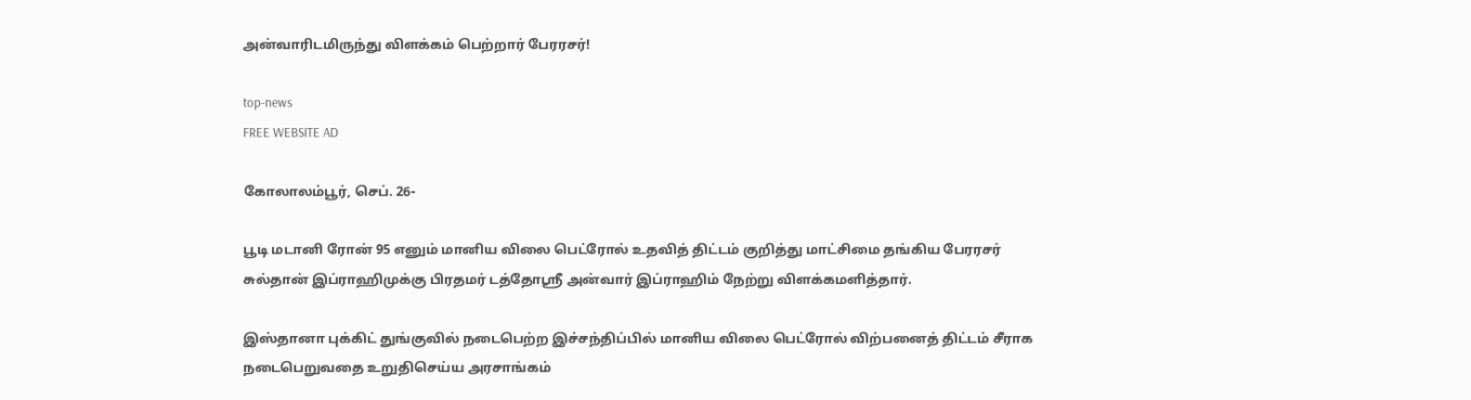அன்வாரிடமிருந்து விளக்கம் பெற்றார் பேரரசர்!

top-news
FREE WEBSITE AD

கோலாலம்பூர், செப். 26-

பூடி மடானி ரோன் 95 எனும் மானிய விலை பெட்ரோல் உதவித் திட்டம் குறித்து மாட்சிமை தங்கிய பேரரசர் சுல்தான் இப்ராஹிமுக்கு பிரதமர் டத்தோஸ்ரீ அன்வார் இப்ராஹிம் நேற்று விளக்கமளித்தார்.

இஸ்தானா புக்கிட் துங்குவில் நடைபெற்ற இச்சந்திப்பில் மானிய விலை பெட்ரோல் விற்பனைத் திட்டம் சீராக நடைபெறுவதை உறுதிசெய்ய அரசாங்கம்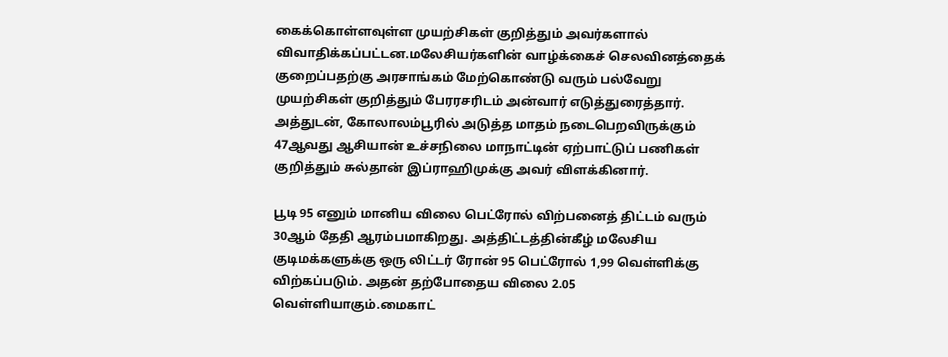கைக்கொள்ளவுள்ள முயற்சிகள் குறித்தும் அவர்களால் விவாதிக்கப்பட்டன.மலேசியர்களின் வாழ்க்கைச் செலவினத்தைக் குறைப்பதற்கு அரசாங்கம் மேற்கொண்டு வரும் பல்வேறு முயற்சிகள் குறித்தும் பேரரசரிடம் அன்வார் எடுத்துரைத்தார். அத்துடன், கோலாலம்பூரில் அடுத்த மாதம் நடைபெறவிருக்கும் 47ஆவது ஆசியான் உச்சநிலை மாநாட்டின் ஏற்பாட்டுப் பணிகள் குறித்தும் சுல்தான் இப்ராஹிமுக்கு அவர் விளக்கினார்.

பூடி 95 எனும் மானிய விலை பெட்ரோல் விற்பனைத் திட்டம் வரும் 30ஆம் தேதி ஆரம்பமாகிறது. அத்திட்டத்தின்கீழ் மலேசிய குடிமக்களுக்கு ஒரு லிட்டர் ரோன் 95 பெட்ரோல் 1,99 வெள்ளிக்கு விற்கப்படும். அதன் தற்போதைய விலை 2.05 வெள்ளியாகும்.மைகாட்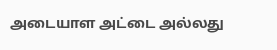அடையாள அட்டை அல்லது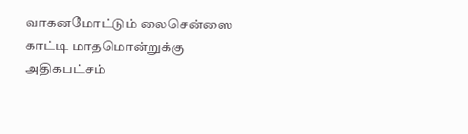வாகனமோட்டும் லைசென்ஸை காட்டி மாதமொன்றுக்கு அதிகபட்சம்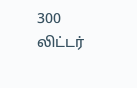300 லிட்டர்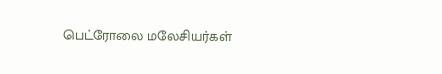பெட்ரோலை மலேசியர்கள்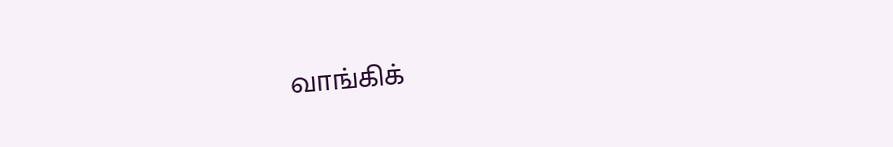வாங்கிக்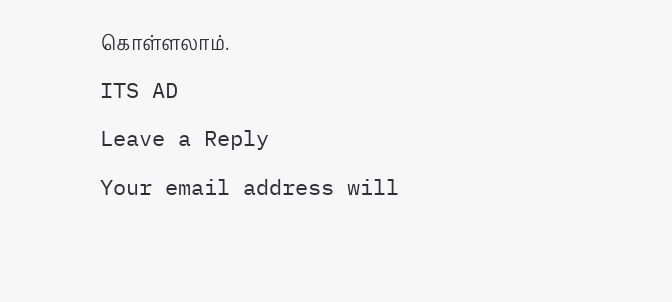கொள்ளலாம்.

ITS AD

Leave a Reply

Your email address will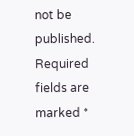not be published. Required fields are marked *